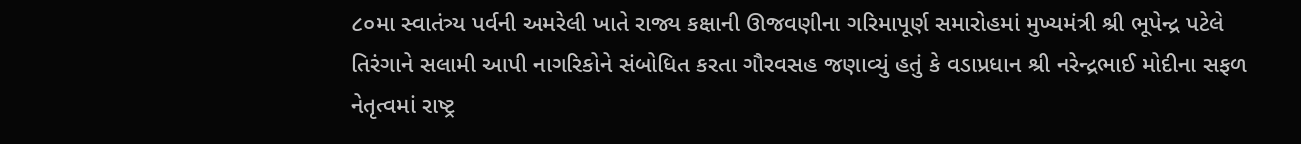૮૦મા સ્વાતંત્ર્ય પર્વની અમરેલી ખાતે રાજ્ય કક્ષાની ઊજવણીના ગરિમાપૂર્ણ સમારોહમાં મુખ્યમંત્રી શ્રી ભૂપેન્દ્ર પટેલે તિરંગાને સલામી આપી નાગરિકોને સંબોધિત કરતા ગૌરવસહ જણાવ્યું હતું કે વડાપ્રધાન શ્રી નરેન્દ્રભાઈ મોદીના સફળ નેતૃત્વમાં રાષ્ટ્ર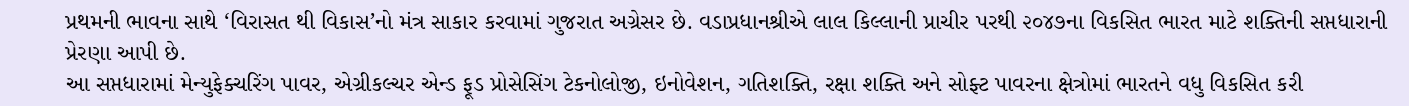પ્રથમની ભાવના સાથે ‘વિરાસત થી વિકાસ’નો મંત્ર સાકાર કરવામાં ગુજરાત અગ્રેસર છે. વડાપ્રધાનશ્રીએ લાલ કિલ્લાની પ્રાચીર પરથી ૨૦૪૭ના વિકસિત ભારત માટે શક્તિની સપ્તધારાની પ્રેરણા આપી છે.
આ સપ્તધારામાં મેન્યુફેક્ચરિંગ પાવર, એગ્રીકલ્ચર એન્ડ ફૂડ પ્રોસેસિંગ ટેકનોલોજી, ઇનોવેશન, ગતિશક્તિ, રક્ષા શક્તિ અને સોફ્ટ પાવરના ક્ષેત્રોમાં ભારતને વધુ વિકસિત કરી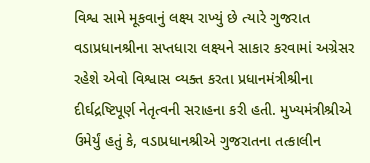વિશ્વ સામે મૂકવાનું લક્ષ્ય રાખ્યું છે ત્યારે ગુજરાત વડાપ્રધાનશ્રીના સપ્તધારા લક્ષ્યને સાકાર કરવામાં અગ્રેસર રહેશે એવો વિશ્વાસ વ્યક્ત કરતા પ્રધાનમંત્રીશ્રીના દીર્ઘદ્રષ્ટિપૂર્ણ નેતૃત્વની સરાહના કરી હતી. મુખ્યમંત્રીશ્રીએ ઉમેર્યું હતું કે, વડાપ્રધાનશ્રીએ ગુજરાતના તત્કાલીન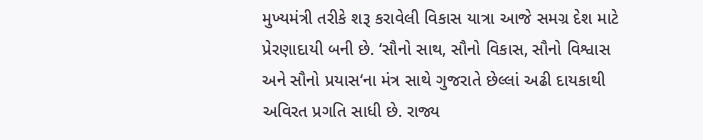મુખ્યમંત્રી તરીકે શરૂ કરાવેલી વિકાસ યાત્રા આજે સમગ્ર દેશ માટે પ્રેરણાદાયી બની છે. ‘સૌનો સાથ, સૌનો વિકાસ, સૌનો વિશ્વાસ અને સૌનો પ્રયાસ‘ના મંત્ર સાથે ગુજરાતે છેલ્લાં અઢી દાયકાથી અવિરત પ્રગતિ સાધી છે. રાજ્ય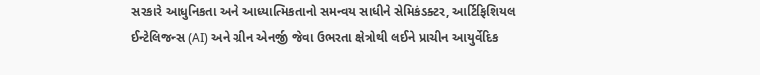સરકારે આધુનિકતા અને આધ્યાત્મિકતાનો સમન્વય સાધીને સેમિકંડક્ટર, આર્ટિફિશિયલ ઈન્ટેલિજન્સ (AI) અને ગ્રીન એનર્જી જેવા ઉભરતા ક્ષેત્રોથી લઈને પ્રાચીન આયુર્વેદિક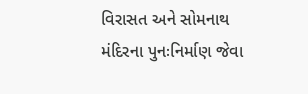વિરાસત અને સોમનાથ મંદિરના પુનઃનિર્માણ જેવા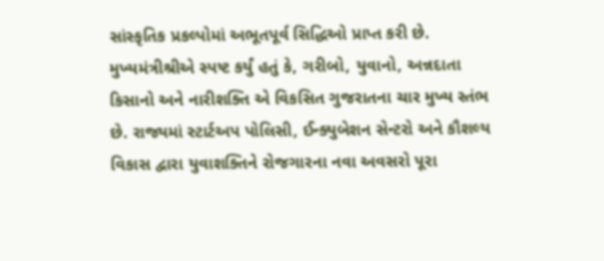સાંસ્કૃતિક પ્રકલ્પોમાં અભૂતપૂર્વ સિદ્ધિઓ પ્રાપ્ત કરી છે.
મુખ્યમંત્રીશ્રીએ સ્પષ્ટ કર્યું હતું કે, ગરીબો, યુવાનો, અન્નદાતા કિસાનો અને નારીશક્તિ એ વિકસિત ગુજરાતના ચાર મુખ્ય સ્તંભ છે. રાજ્યમાં સ્ટાર્ટઅપ પોલિસી, ઈન્ક્યુબેશન સેન્ટરો અને કૌશલ્ય વિકાસ દ્વારા યુવાશક્તિને રોજગારના નવા અવસરો પૂરા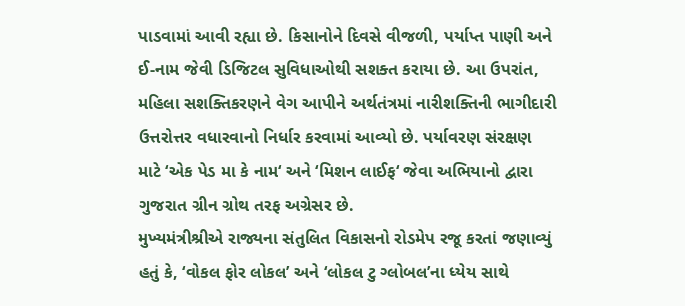પાડવામાં આવી રહ્યા છે. કિસાનોને દિવસે વીજળી, પર્યાપ્ત પાણી અને ઈ-નામ જેવી ડિજિટલ સુવિધાઓથી સશક્ત કરાયા છે. આ ઉપરાંત, મહિલા સશક્તિકરણને વેગ આપીને અર્થતંત્રમાં નારીશક્તિની ભાગીદારી ઉત્તરોત્તર વધારવાનો નિર્ધાર કરવામાં આવ્યો છે. પર્યાવરણ સંરક્ષણ માટે ‘એક પેડ મા કે નામ‘ અને ‘મિશન લાઈફ‘ જેવા અભિયાનો દ્વારા ગુજરાત ગ્રીન ગ્રોથ તરફ અગ્રેસર છે.
મુખ્યમંત્રીશ્રીએ રાજ્યના સંતુલિત વિકાસનો રોડમેપ રજૂ કરતાં જણાવ્યું હતું કે, ‘વોકલ ફોર લોકલ’ અને ‘લોકલ ટુ ગ્લોબલ’ના ધ્યેય સાથે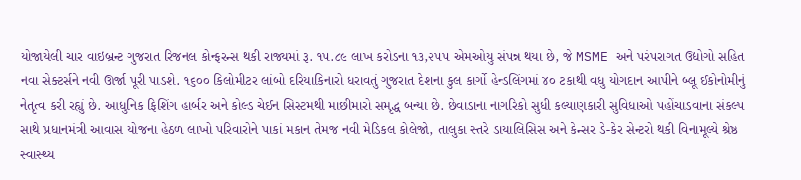યોજાયેલી ચાર વાઇબ્રન્ટ ગુજરાત રિજનલ કોન્ફરન્સ થકી રાજ્યમાં રૂ. ૧૫.૮૯ લાખ કરોડના ૧૩,૨૫૫ એમઓયુ સંપન્ન થયા છે, જે MSME અને પરંપરાગત ઉદ્યોગો સહિત નવા સેક્ટર્સને નવી ઊર્જા પૂરી પાડશે. ૧૬૦૦ કિલોમીટર લાંબો દરિયાકિનારો ધરાવતું ગુજરાત દેશના કુલ કાર્ગો હેન્ડલિંગમાં ૪૦ ટકાથી વધુ યોગદાન આપીને બ્લૂ ઈકોનોમીનું નેતૃત્વ કરી રહ્યું છે. આધુનિક ફિશિંગ હાર્બર અને કોલ્ડ ચેઈન સિસ્ટમથી માછીમારો સમૃદ્ધ બન્યા છે. છેવાડાના નાગરિકો સુધી કલ્યાણકારી સુવિધાઓ પહોંચાડવાના સંકલ્પ સાથે પ્રધાનમંત્રી આવાસ યોજના હેઠળ લાખો પરિવારોને પાકાં મકાન તેમજ નવી મેડિકલ કોલેજો, તાલુકા સ્તરે ડાયાલિસિસ અને કેન્સર ડે-કેર સેન્ટરો થકી વિનામૂલ્યે શ્રેષ્ઠ સ્વાસ્થ્ય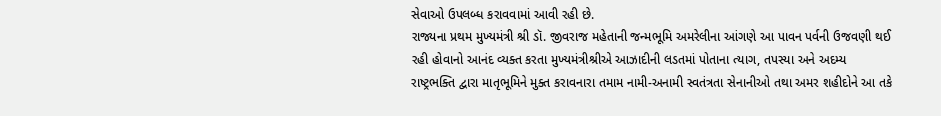સેવાઓ ઉપલબ્ધ કરાવવામાં આવી રહી છે.
રાજ્યના પ્રથમ મુખ્યમંત્રી શ્રી ડૉ. જીવરાજ મહેતાની જન્મભૂમિ અમરેલીના આંગણે આ પાવન પર્વની ઉજવણી થઈ રહી હોવાનો આનંદ વ્યક્ત કરતા મુખ્યમંત્રીશ્રીએ આઝાદીની લડતમાં પોતાના ત્યાગ, તપસ્યા અને અદમ્ય રાષ્ટ્રભક્તિ દ્વારા માતૃભૂમિને મુક્ત કરાવનારા તમામ નામી-અનામી સ્વતંત્રતા સેનાનીઓ તથા અમર શહીદોને આ તકે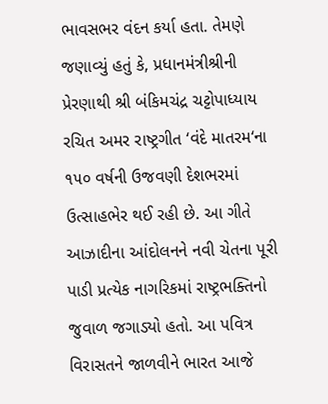ભાવસભર વંદન કર્યા હતા. તેમણે જણાવ્યું હતું કે, પ્રધાનમંત્રીશ્રીની પ્રેરણાથી શ્રી બંકિમચંદ્ર ચટ્ટોપાધ્યાય રચિત અમર રાષ્ટ્રગીત ‘વંદે માતરમ‘ના ૧૫૦ વર્ષની ઉજવણી દેશભરમાં ઉત્સાહભેર થઈ રહી છે. આ ગીતે આઝાદીના આંદોલનને નવી ચેતના પૂરી પાડી પ્રત્યેક નાગરિકમાં રાષ્ટ્રભક્તિનો જુવાળ જગાડ્યો હતો. આ પવિત્ર વિરાસતને જાળવીને ભારત આજે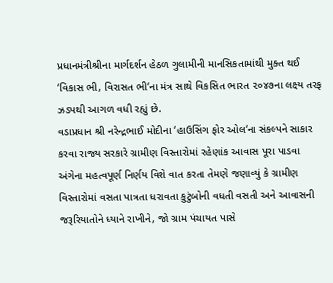પ્રધાનમંત્રીશ્રીના માર્ગદર્શન હેઠળ ગુલામીની માનસિકતામાંથી મુક્ત થઈ ‘વિકાસ ભી, વિરાસત ભી‘ના મંત્ર સાથે વિકસિત ભારત ૨૦૪૭ના લક્ષ્ય તરફ ઝડપથી આગળ વધી રહ્યું છે.
વડાપ્રધાન શ્રી નરેન્દ્રભાઈ મોદીના ‘હાઉસિંગ ફોર ઓલ‘ના સંકલ્પને સાકાર કરવા રાજ્ય સરકારે ગ્રામીણ વિસ્તારોમાં રહેણાંક આવાસ પૂરા પાડવા અંગેના મહત્વપૂર્ણ નિર્ણય વિશે વાત કરતા તેમણે જણાવ્યું કે ગ્રામીણ વિસ્તારોમાં વસતા પાત્રતા ધરાવતા કુટુંબોની વધતી વસતી અને આવાસની જરૂરિયાતોને ધ્યાને રાખીને, જો ગ્રામ પંચાયત પાસે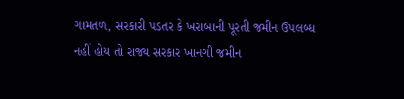ગામતળ, સરકારી પડતર કે ખરાબાની પૂરતી જમીન ઉપલબ્ધ નહીં હોય તો રાજ્ય સરકાર ખાનગી જમીન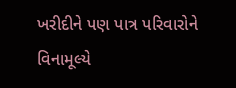ખરીદીને પણ પાત્ર પરિવારોને વિનામૂલ્યે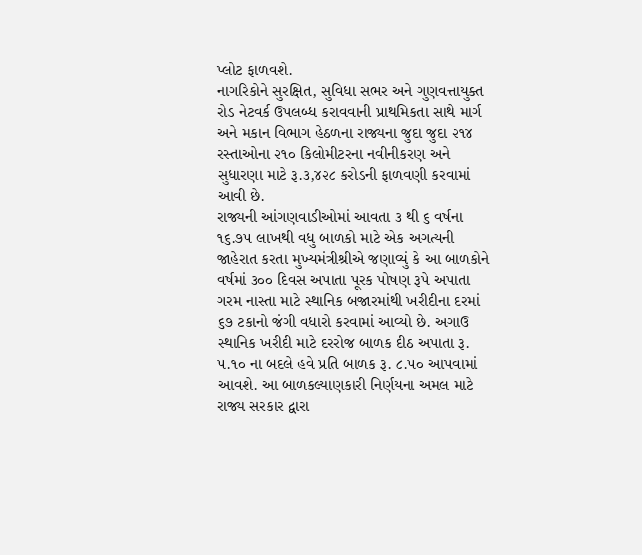પ્લોટ ફાળવશે.
નાગરિકોને સુરક્ષિત, સુવિધા સભર અને ગુણવત્તાયુક્ત રોડ નેટવર્ક ઉપલબ્ધ કરાવવાની પ્રાથમિકતા સાથે માર્ગ અને મકાન વિભાગ હેઠળના રાજ્યના જુદા જુદા ૨૧૪ રસ્તાઓના ૨૧૦ કિલોમીટરના નવીનીકરણ અને સુધારણા માટે રૂ.૩,૪૨૮ કરોડની ફાળવણી કરવામાં આવી છે.
રાજ્યની આંગણવાડીઓમાં આવતા ૩ થી ૬ વર્ષના ૧૬.૭૫ લાખથી વધુ બાળકો માટે એક અગત્યની જાહેરાત કરતા મુખ્યમંત્રીશ્રીએ જણાવ્યું કે આ બાળકોને વર્ષમાં ૩૦૦ દિવસ અપાતા પૂરક પોષણ રૂપે અપાતા ગરમ નાસ્તા માટે સ્થાનિક બજારમાંથી ખરીદીના દરમાં ૬૭ ટકાનો જંગી વધારો કરવામાં આવ્યો છે. અગાઉ સ્થાનિક ખરીદી માટે દરરોજ બાળક દીઠ અપાતા રૂ. ૫.૧૦ ના બદલે હવે પ્રતિ બાળક રૂ. ૮.૫૦ આપવામાં આવશે. આ બાળકલ્યાણકારી નિર્ણયના અમલ માટે રાજ્ય સરકાર દ્વારા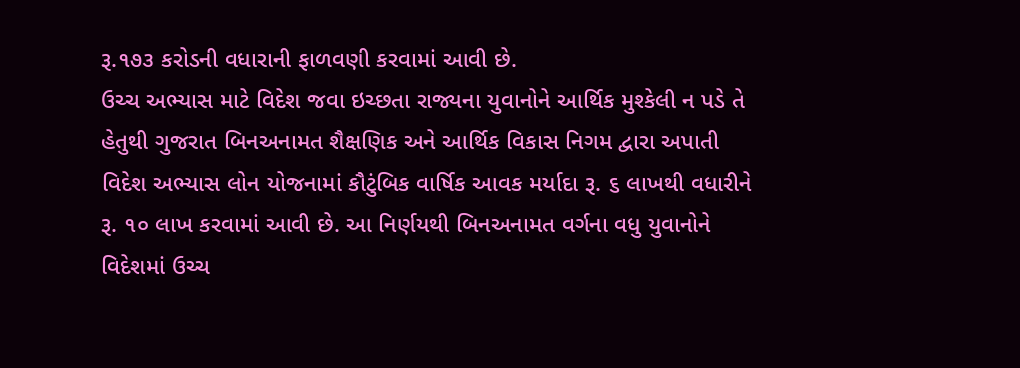રૂ.૧૭૩ કરોડની વધારાની ફાળવણી કરવામાં આવી છે.
ઉચ્ચ અભ્યાસ માટે વિદેશ જવા ઇચ્છતા રાજ્યના યુવાનોને આર્થિક મુશ્કેલી ન પડે તે હેતુથી ગુજરાત બિનઅનામત શૈક્ષણિક અને આર્થિક વિકાસ નિગમ દ્વારા અપાતી વિદેશ અભ્યાસ લોન યોજનામાં કૌટુંબિક વાર્ષિક આવક મર્યાદા રૂ. ૬ લાખથી વધારીને રૂ. ૧૦ લાખ કરવામાં આવી છે. આ નિર્ણયથી બિનઅનામત વર્ગના વધુ યુવાનોને વિદેશમાં ઉચ્ચ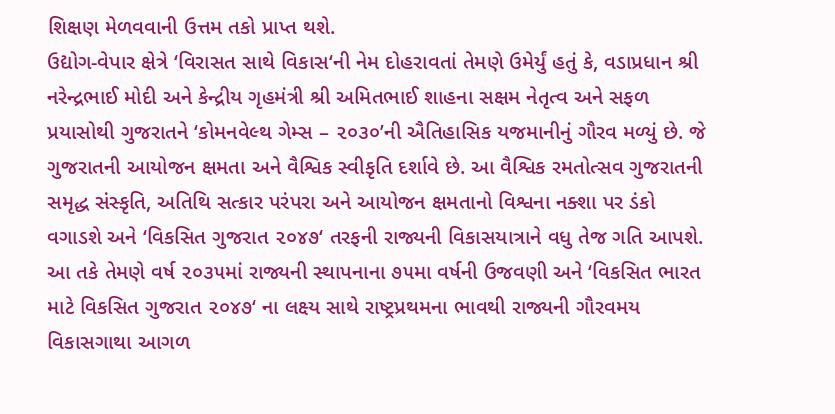શિક્ષણ મેળવવાની ઉત્તમ તકો પ્રાપ્ત થશે.
ઉદ્યોગ-વેપાર ક્ષેત્રે ‘વિરાસત સાથે વિકાસ‘ની નેમ દોહરાવતાં તેમણે ઉમેર્યું હતું કે, વડાપ્રધાન શ્રી નરેન્દ્રભાઈ મોદી અને કેન્દ્રીય ગૃહમંત્રી શ્રી અમિતભાઈ શાહના સક્ષમ નેતૃત્વ અને સફળ પ્રયાસોથી ગુજરાતને ‘કોમનવેલ્થ ગેમ્સ – ૨૦૩૦’ની ઐતિહાસિક યજમાનીનું ગૌરવ મળ્યું છે. જે ગુજરાતની આયોજન ક્ષમતા અને વૈશ્વિક સ્વીકૃતિ દર્શાવે છે. આ વૈશ્વિક રમતોત્સવ ગુજરાતની સમૃદ્ધ સંસ્કૃતિ, અતિથિ સત્કાર પરંપરા અને આયોજન ક્ષમતાનો વિશ્વના નક્શા પર ડંકો વગાડશે અને ‘વિકસિત ગુજરાત ૨૦૪૭‘ તરફની રાજ્યની વિકાસયાત્રાને વધુ તેજ ગતિ આપશે.
આ તકે તેમણે વર્ષ ૨૦૩૫માં રાજ્યની સ્થાપનાના ૭૫મા વર્ષની ઉજવણી અને ‘વિકસિત ભારત માટે વિકસિત ગુજરાત ૨૦૪૭‘ ના લક્ષ્ય સાથે રાષ્ટ્રપ્રથમના ભાવથી રાજ્યની ગૌરવમય વિકાસગાથા આગળ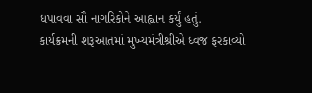ધપાવવા સૌ નાગરિકોને આહ્વાન કર્યું હતું.
કાર્યક્રમની શરૂઆતમાં મુખ્યમંત્રીશ્રીએ ધ્વજ ફરકાવ્યો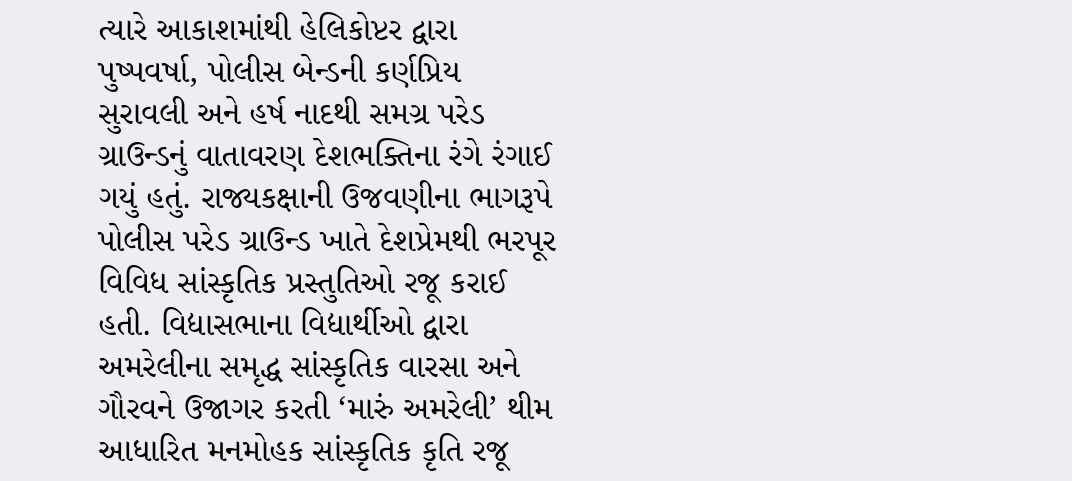ત્યારે આકાશમાંથી હેલિકોપ્ટર દ્વારા પુષ્પવર્ષા, પોલીસ બેન્ડની કર્ણપ્રિય સુરાવલી અને હર્ષ નાદથી સમગ્ર પરેડ ગ્રાઉન્ડનું વાતાવરણ દેશભક્તિના રંગે રંગાઈ ગયું હતું. રાજ્યકક્ષાની ઉજવણીના ભાગરૂપે પોલીસ પરેડ ગ્રાઉન્ડ ખાતે દેશપ્રેમથી ભરપૂર વિવિધ સાંસ્કૃતિક પ્રસ્તુતિઓ રજૂ કરાઈ હતી. વિદ્યાસભાના વિદ્યાર્થીઓ દ્વારા અમરેલીના સમૃદ્ધ સાંસ્કૃતિક વારસા અને ગૌરવને ઉજાગર કરતી ‘મારું અમરેલી’ થીમ આધારિત મનમોહક સાંસ્કૃતિક કૃતિ રજૂ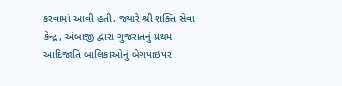કરવામાં આવી હતી. જ્યારે શ્રી શક્તિ સેવા કેન્દ્ર, અંબાજી દ્વારા ગુજરાતનું પ્રથમ આદિજાતિ બાલિકાઓનું બેગપાઇપર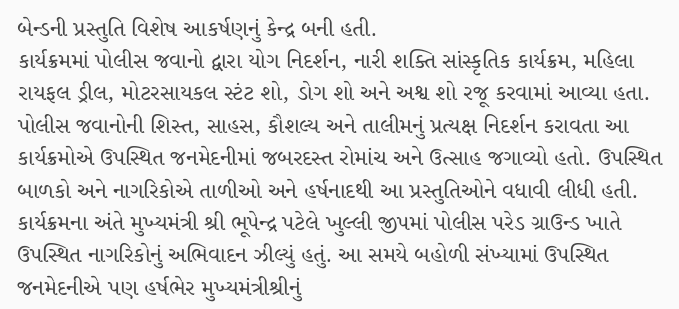બેન્ડની પ્રસ્તુતિ વિશેષ આકર્ષણનું કેન્દ્ર બની હતી.
કાર્યક્રમમાં પોલીસ જવાનો દ્વારા યોગ નિદર્શન, નારી શક્તિ સાંસ્કૃતિક કાર્યક્રમ, મહિલા રાયફલ ડ્રીલ, મોટરસાયકલ સ્ટંટ શો, ડોગ શો અને અશ્વ શો રજૂ કરવામાં આવ્યા હતા. પોલીસ જવાનોની શિસ્ત, સાહસ, કૌશલ્ય અને તાલીમનું પ્રત્યક્ષ નિદર્શન કરાવતા આ કાર્યક્રમોએ ઉપસ્થિત જનમેદનીમાં જબરદસ્ત રોમાંચ અને ઉત્સાહ જગાવ્યો હતો. ઉપસ્થિત બાળકો અને નાગરિકોએ તાળીઓ અને હર્ષનાદથી આ પ્રસ્તુતિઓને વધાવી લીધી હતી.
કાર્યક્રમના અંતે મુખ્યમંત્રી શ્રી ભૂપેન્દ્ર પટેલે ખુલ્લી જીપમાં પોલીસ પરેડ ગ્રાઉન્ડ ખાતે ઉપસ્થિત નાગરિકોનું અભિવાદન ઝીલ્યું હતું. આ સમયે બહોળી સંખ્યામાં ઉપસ્થિત જનમેદનીએ પણ હર્ષભેર મુખ્યમંત્રીશ્રીનું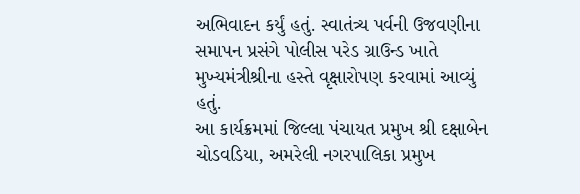અભિવાદન કર્યું હતું. સ્વાતંત્ર્ય પર્વની ઉજવણીના સમાપન પ્રસંગે પોલીસ પરેડ ગ્રાઉન્ડ ખાતે મુખ્યમંત્રીશ્રીના હસ્તે વૃક્ષારોપણ કરવામાં આવ્યું હતું.
આ કાર્યક્રમમાં જિલ્લા પંચાયત પ્રમુખ શ્રી દક્ષાબેન ચોડવડિયા, અમરેલી નગરપાલિકા પ્રમુખ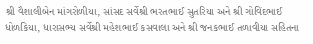શ્રી વૈશાલીબેન માંગરોળીયા, સાંસદ સર્વેશ્રી ભરતભાઈ સુતરિયા અને શ્રી ગોવિંદભાઈ ધોળકિયા, ધારાસભ્ય સર્વેશ્રી મહેશભાઈ કસવાલા અને શ્રી જનકભાઈ તળાવીયા સહિતના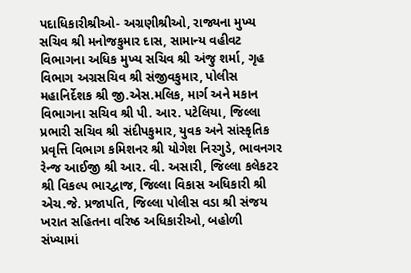પદાધિકારીશ્રીઓ- અગ્રણીશ્રીઓ, રાજ્યના મુખ્ય સચિવ શ્રી મનોજકુમાર દાસ, સામાન્ય વહીવટ વિભાગના અધિક મુખ્ય સચિવ શ્રી અંજુ શર્મા, ગૃહ વિભાગ અગ્રસચિવ શ્રી સંજીવકુમાર, પોલીસ મહાનિર્દેશક શ્રી જી.એસ.મલિક, માર્ગ અને મકાન વિભાગના સચિવ શ્રી પી. આર. પટેલિયા, જિલ્લા પ્રભારી સચિવ શ્રી સંદીપકુમાર, યુવક અને સાંસ્કૃતિક પ્રવૃત્તિ વિભાગ કમિશનર શ્રી યોગેશ નિરગુડે, ભાવનગર રેન્જ આઈજી શ્રી આર. વી. અસારી, જિલ્લા કલેકટર શ્રી વિકલ્પ ભારદ્વાજ, જિલ્લા વિકાસ અધિકારી શ્રી એચ.જે. પ્રજાપતિ, જિલ્લા પોલીસ વડા શ્રી સંજય ખરાત સહિતના વરિષ્ઠ અધિકારીઓ, બહોળી સંખ્યામાં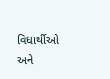વિધાર્થીઓ અને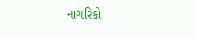નાગરિકો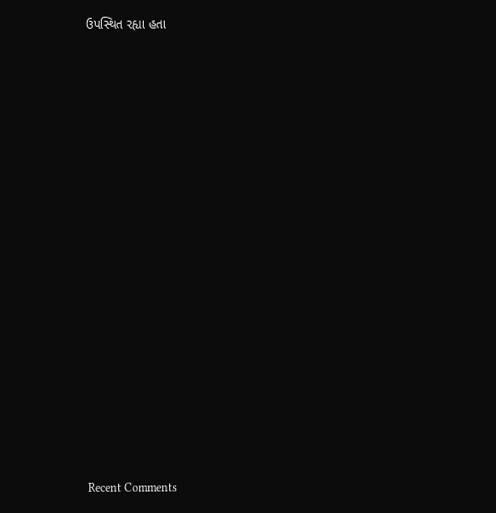ઉપસ્થિત રહ્યા હતા


















Recent Comments